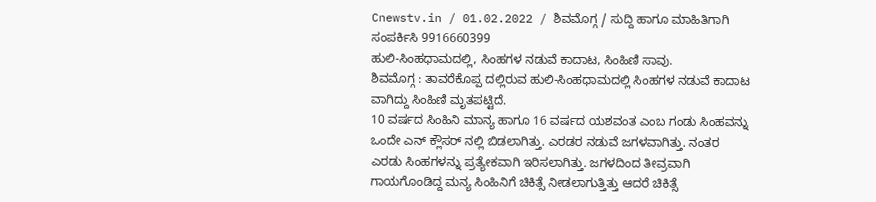Cnewstv.in / 01.02.2022 / ಶಿವಮೊಗ್ಗ / ಸುದ್ದಿ ಹಾಗೂ ಮಾಹಿತಿಗಾಗಿ ಸಂಪರ್ಕಿಸಿ 9916660399
ಹುಲಿ-ಸಿಂಹಧಾಮದಲ್ಲಿ, ಸಿಂಹಗಳ ನಡುವೆ ಕಾದಾಟ, ಸಿಂಹಿಣಿ ಸಾವು.
ಶಿವಮೊಗ್ಗ : ತಾವರೆಕೊಪ್ಪ ದಲ್ಲಿರುವ ಹುಲಿ-ಸಿಂಹಧಾಮದಲ್ಲಿ ಸಿಂಹಗಳ ನಡುವೆ ಕಾದಾಟ ವಾಗಿದ್ದು ಸಿಂಹಿಣಿ ಮೃತಪಟ್ಟಿದೆ.
10 ವರ್ಷದ ಸಿಂಹಿನಿ ಮಾನ್ಯ ಹಾಗೂ 16 ವರ್ಷದ ಯಶವಂತ ಎಂಬ ಗಂಡು ಸಿಂಹವನ್ನು ಒಂದೇ ಎನ್ ಕ್ಲೌಸರ್ ನಲ್ಲಿ ಬಿಡಲಾಗಿತ್ತು. ಎರಡರ ನಡುವೆ ಜಗಳವಾಗಿತ್ತು. ನಂತರ ಎರಡು ಸಿಂಹಗಳನ್ನು ಪ್ರತ್ಯೇಕವಾಗಿ ಇರಿಸಲಾಗಿತ್ತು. ಜಗಳದಿಂದ ತೀವ್ರವಾಗಿ ಗಾಯಗೊಂಡಿದ್ದ ಮನ್ಯ ಸಿಂಹಿನಿಗೆ ಚಿಕಿತ್ಸೆ ನೀಡಲಾಗುತ್ತಿತ್ತು ಆದರೆ ಚಿಕಿತ್ಸೆ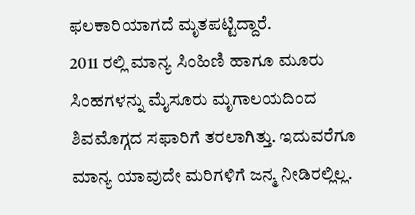ಫಲಕಾರಿಯಾಗದೆ ಮೃತಪಟ್ಟಿದ್ದಾರೆ.
2011 ರಲ್ಲಿ ಮಾನ್ಯ ಸಿಂಹಿಣಿ ಹಾಗೂ ಮೂರು ಸಿಂಹಗಳನ್ನು ಮೈಸೂರು ಮೃಗಾಲಯದಿಂದ ಶಿವಮೊಗ್ಗದ ಸಫಾರಿಗೆ ತರಲಾಗಿತ್ತು. ಇದುವರೆಗೂ ಮಾನ್ಯ ಯಾವುದೇ ಮರಿಗಳಿಗೆ ಜನ್ಮ ನೀಡಿರಲ್ಲಿಲ್ಲ.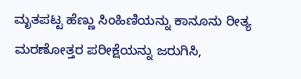ಮೃತಪಟ್ಟ ಹೆಣ್ಣು ಸಿಂಹಿಣಿಯನ್ನು ಕಾನೂನು ರೀತ್ಯ ಮರಣೋತ್ತರ ಪರೀಕ್ಷೆಯನ್ನು ಜರುಗಿಸಿ,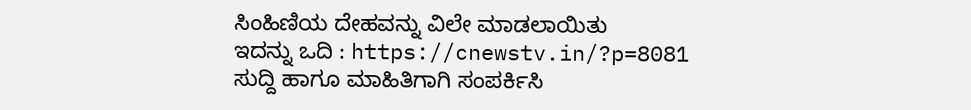ಸಿಂಹಿಣಿಯ ದೇಹವನ್ನು ವಿಲೇ ಮಾಡಲಾಯಿತು
ಇದನ್ನು ಒದಿ : https://cnewstv.in/?p=8081
ಸುದ್ದಿ ಹಾಗೂ ಮಾಹಿತಿಗಾಗಿ ಸಂಪರ್ಕಿಸಿ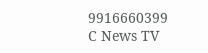9916660399
C News TV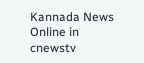Kannada News Online in cnewstv